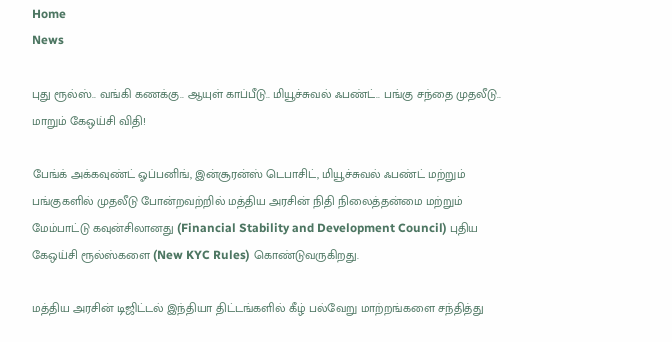Home
News

புது ரூல்ஸ்.. வங்கி கணக்கு.. ஆயுள் காப்பீடு.. மியூச்சுவல் ஃபண்ட்.. பங்கு சந்தை முதலீடு.. மாறும் கேஒய்சி விதி!

பேங்க் அக்கவுண்ட் ஓப்பனிங், இன்சூரன்ஸ் டெபாசிட், மியூச்சுவல் ஃபண்ட் மற்றும் பங்குகளில் முதலீடு போன்றவற்றில் மத்திய அரசின் நிதி நிலைத்தன்மை மற்றும் மேம்பாட்டு கவுன்சிலானது (Financial Stability and Development Council) புதிய கேஒய்சி ரூல்ஸ்களை (New KYC Rules) கொண்டுவருகிறது.

மத்திய அரசின் டிஜிட்டல் இந்தியா திட்டங்களில் கீழ் பல்வேறு மாற்றங்களை சந்தித்து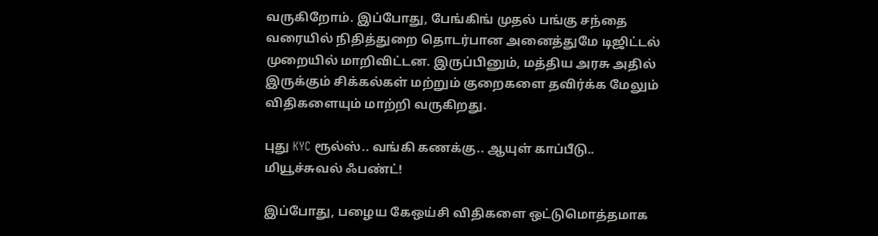வருகிறோம். இப்போது, பேங்கிங் முதல் பங்கு சந்தை வரையில் நிதித்துறை தொடர்பான அனைத்துமே டிஜிட்டல் முறையில் மாறிவிட்டன. இருப்பினும், மத்திய அரசு அதில் இருக்கும் சிக்கல்கள் மற்றும் குறைகளை தவிர்க்க மேலும் விதிகளையும் மாற்றி வருகிறது.

புது KYC ரூல்ஸ்.. வங்கி கணக்கு.. ஆயுள் காப்பீடு.. மியூச்சுவல் ஃபண்ட்!

இப்போது, பழைய கேஒய்சி விதிகளை ஒட்டுமொத்தமாக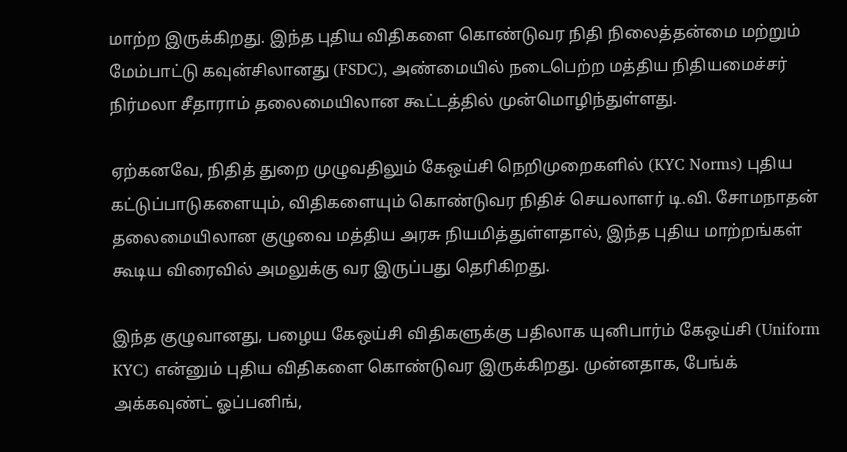மாற்ற இருக்கிறது. இந்த புதிய விதிகளை கொண்டுவர நிதி நிலைத்தன்மை மற்றும் மேம்பாட்டு கவுன்சிலானது (FSDC), அண்மையில் நடைபெற்ற மத்திய நிதியமைச்சர் நிர்மலா சீதாராம் தலைமையிலான கூட்டத்தில் முன்மொழிந்துள்ளது.

ஏற்கனவே, நிதித் துறை முழுவதிலும் கேஒய்சி நெறிமுறைகளில் (KYC Norms) புதிய கட்டுப்பாடுகளையும், விதிகளையும் கொண்டுவர நிதிச் செயலாளர் டி.வி. சோமநாதன் தலைமையிலான குழுவை மத்திய அரசு நியமித்துள்ளதால், இந்த புதிய மாற்றங்கள் கூடிய விரைவில் அமலுக்கு வர இருப்பது தெரிகிறது.

இந்த குழுவானது, பழைய கேஒய்சி விதிகளுக்கு பதிலாக யுனிபார்ம் கேஒய்சி (Uniform KYC) என்னும் புதிய விதிகளை கொண்டுவர இருக்கிறது. முன்னதாக, பேங்க் அக்கவுண்ட் ஓப்பனிங்,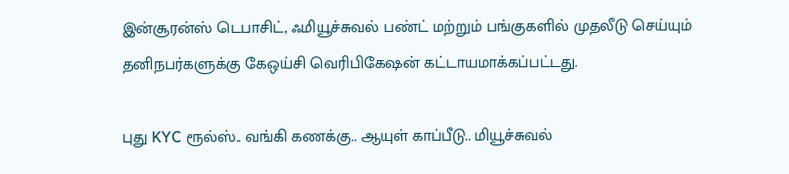இன்சூரன்ஸ் டெபாசிட், ஃமியூச்சுவல் பண்ட் மற்றும் பங்குகளில் முதலீடு செய்யும் தனிநபர்களுக்கு கேஒய்சி வெரிபிகேஷன் கட்டாயமாக்கப்பட்டது.

புது KYC ரூல்ஸ்.. வங்கி கணக்கு.. ஆயுள் காப்பீடு.. மியூச்சுவல்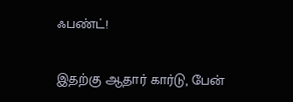ஃபண்ட்!

இதற்கு ஆதார் கார்டு, பேன்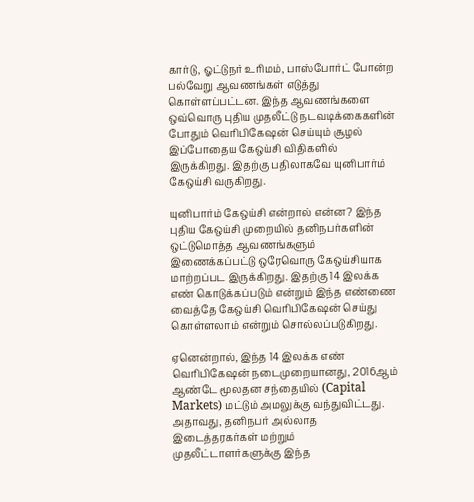கார்டு, ஓட்டுநர் உரிமம், பாஸ்போர்ட் போன்ற பல்வேறு ஆவணங்கள் எடுத்து கொள்ளப்பட்டன. இந்த ஆவணங்களை ஒவ்வொரு புதிய முதலீட்டு நடவடிக்கைகளின் போதும் வெரிபிகேஷன் செய்யும் சூழல் இப்போதைய கேஒய்சி விதிகளில் இருக்கிறது. இதற்கு பதிலாகவே யுனிபார்ம் கேஒய்சி வருகிறது.

யுனிபார்ம் கேஒய்சி என்றால் என்ன? இந்த புதிய கேஒய்சி முறையில் தனிநபர்களின் ஒட்டுமொத்த ஆவணங்களும் இணைக்கப்பட்டு ஒரேவொரு கேஒய்சியாக மாற்றப்பட இருக்கிறது. இதற்கு 14 இலக்க எண் கொடுக்கப்படும் என்றும் இந்த எண்ணை வைத்தே கேஒய்சி வெரிபிகேஷன் செய்து கொள்ளலாம் என்றும் சொல்லப்படுகிறது.

ஏனென்றால், இந்த 14 இலக்க எண் வெரிபிகேஷன் நடைமுறையானது, 2016ஆம் ஆண்டே மூலதன சந்தையில் (Capital Markets) மட்டும் அமலுக்கு வந்துவிட்டது. அதாவது, தனிநபர் அல்லாத இடைத்தரகர்கள் மற்றும் முதலீட்டாளர்களுக்கு இந்த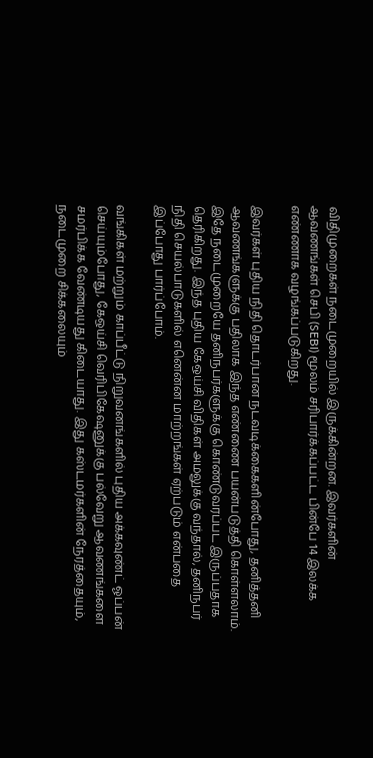விதிமுறைகள் நடைமுறையில் இருக்கின்றன. இவர்களின் ஆவணங்கள் செபி (SEBI) மூலம் சரிபார்க்கப்பட்ட பின்பே 14 இலக்க எண்ணாக வழங்கப்படுகிறது.

இவர்கள் புதிய நிதி தொடர்பான நடவடிக்கைகளின்போது, தனித்தனி ஆவணங்களுக்கு பதிலாக இந்த எண்ணை பயன்படுத்தி கொள்ளலாம். இதே நடைமுறையே தனிநபர்களுக்கு கொண்டுவரப்பட இருப்பதாக தெரிகிறது. இந்த புதிய கேஒய்சி விதிகள் அமலுக்கு வந்தால், தனிநபர் நிதி செயல்பாடுகளில் எனென்ன மாற்றங்கள் ஏற்படும் என்பதை இப்போது பார்ப்போம்.

வங்கிகள் மற்றும் காப்பீட்டு நிறுவனங்களில் புதிய அக்கவுண்ட் ஓப்பன் செய்யும்போது, கேஒய்சி வெரிபிகேஷனுக்கு பல்வேறு ஆவணங்களை சமர்பிக்க வேண்டியது கிடையாது. இது கஸ்டமர்களின் நேரத்தையும், நடைமுறை சிக்கலையும்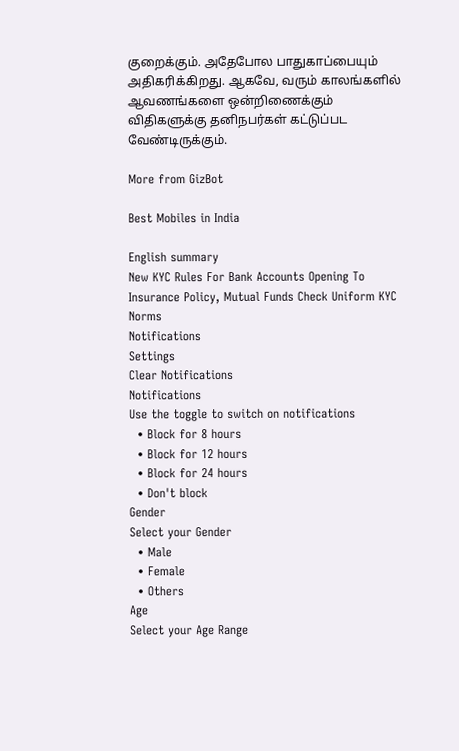குறைக்கும். அதேபோல பாதுகாப்பையும் அதிகரிக்கிறது. ஆகவே, வரும் காலங்களில் ஆவணங்களை ஒன்றிணைக்கும் விதிகளுக்கு தனிநபர்கள் கட்டுப்பட வேண்டிருக்கும்.

More from GizBot

Best Mobiles in India

English summary
New KYC Rules For Bank Accounts Opening To Insurance Policy, Mutual Funds Check Uniform KYC Norms
Notifications
Settings
Clear Notifications
Notifications
Use the toggle to switch on notifications
  • Block for 8 hours
  • Block for 12 hours
  • Block for 24 hours
  • Don't block
Gender
Select your Gender
  • Male
  • Female
  • Others
Age
Select your Age Range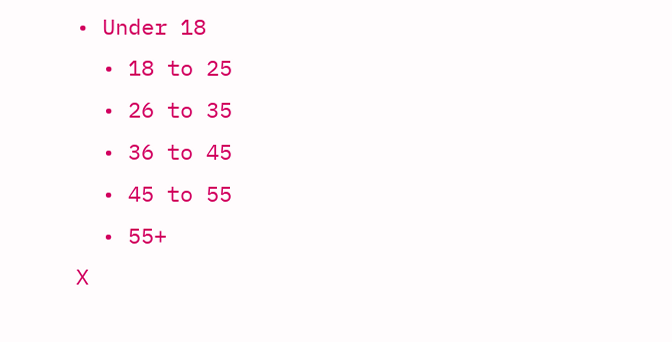• Under 18
  • 18 to 25
  • 26 to 35
  • 36 to 45
  • 45 to 55
  • 55+
X